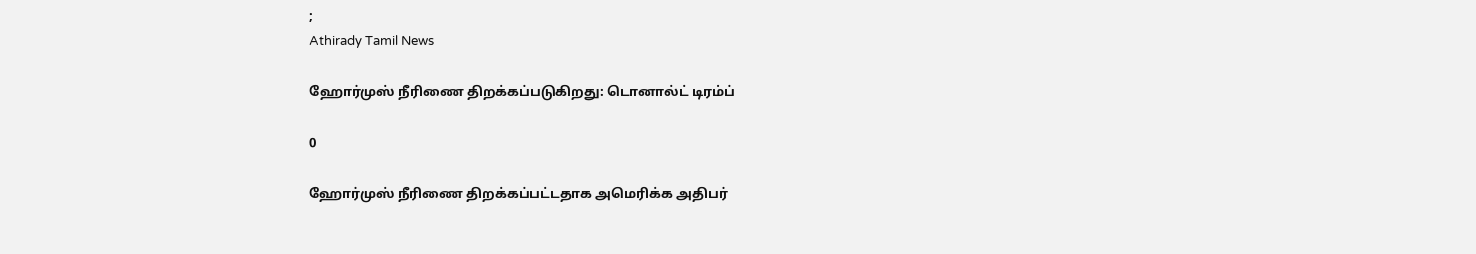;
Athirady Tamil News

ஹோர்முஸ் நீரிணை திறக்கப்படுகிறது: டொனால்ட் டிரம்ப்

0

ஹோர்முஸ் நீரிணை திறக்கப்பட்டதாக அமெரிக்க அதிபர்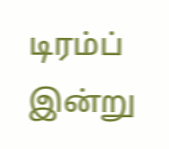டிரம்ப் இன்று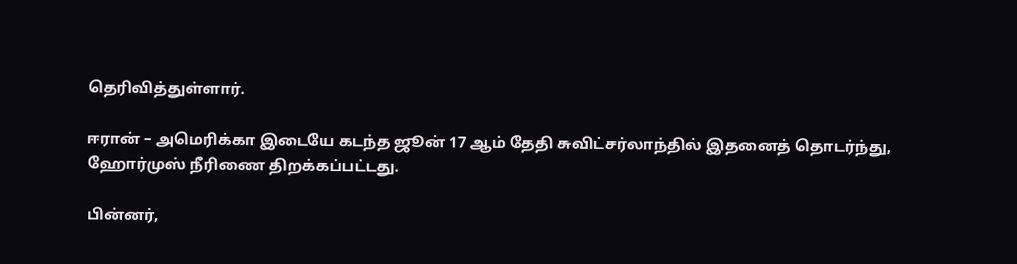தெரிவித்துள்ளார்.

ஈரான் – அமெரிக்கா இடையே கடந்த ஜூன் 17 ஆம் தேதி சுவிட்சர்லாந்தில் இதனைத் தொடர்ந்து, ஹோர்முஸ் நீரிணை திறக்கப்பட்டது.

பின்னர்,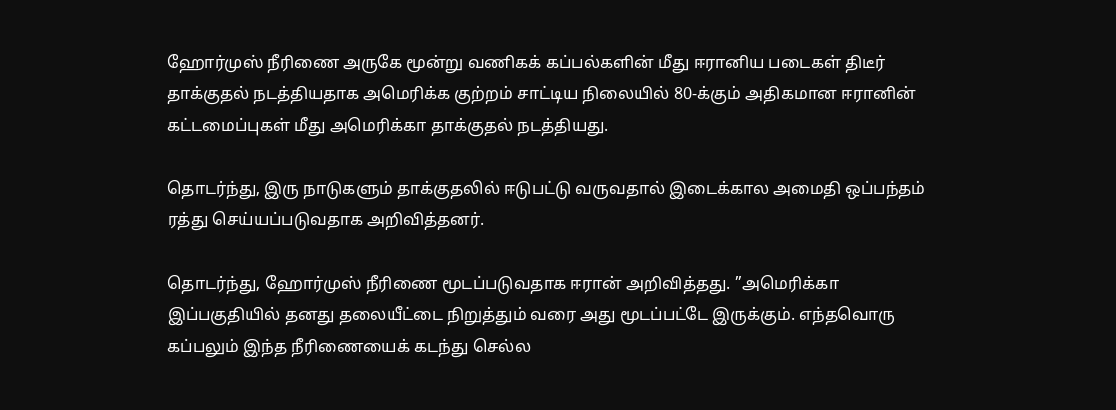ஹோர்முஸ் நீரிணை அருகே மூன்று வணிகக் கப்பல்களின் மீது ஈரானிய படைகள் திடீர் தாக்குதல் நடத்தியதாக அமெரிக்க குற்றம் சாட்டிய நிலையில் 80-க்கும் அதிகமான ஈரானின் கட்டமைப்புகள் மீது அமெரிக்கா தாக்குதல் நடத்தியது.

தொடர்ந்து, இரு நாடுகளும் தாக்குதலில் ஈடுபட்டு வருவதால் இடைக்கால அமைதி ஒப்பந்தம் ரத்து செய்யப்படுவதாக அறிவித்தனர்.

தொடர்ந்து, ஹோர்முஸ் நீரிணை மூடப்படுவதாக ஈரான் அறிவித்தது. ”அமெரிக்கா இப்பகுதியில் தனது தலையீட்டை நிறுத்தும் வரை அது மூடப்பட்டே இருக்கும். எந்தவொரு கப்பலும் இந்த நீரிணையைக் கடந்து செல்ல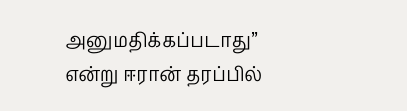அனுமதிக்கப்படாது” என்று ஈரான் தரப்பில்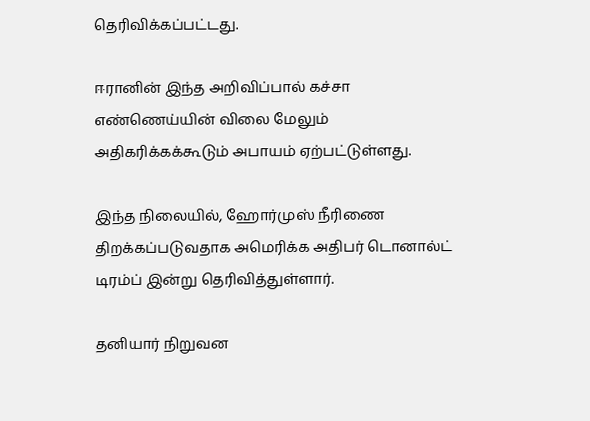தெரிவிக்கப்பட்டது.

ஈரானின் இந்த அறிவிப்பால் கச்சா எண்ணெய்யின் விலை மேலும் அதிகரிக்கக்கூடும் அபாயம் ஏற்பட்டுள்ளது.

இந்த நிலையில், ஹோர்முஸ் நீரிணை திறக்கப்படுவதாக அமெரிக்க அதிபர் டொனால்ட் டிரம்ப் இன்று தெரிவித்துள்ளார்.

தனியார் நிறுவன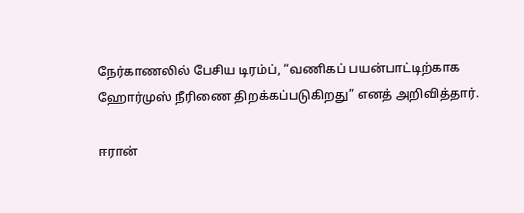நேர்காணலில் பேசிய டிரம்ப், “வணிகப் பயன்பாட்டிற்காக ஹோர்முஸ் நீரிணை திறக்கப்படுகிறது” எனத் அறிவித்தார்.

ஈரான்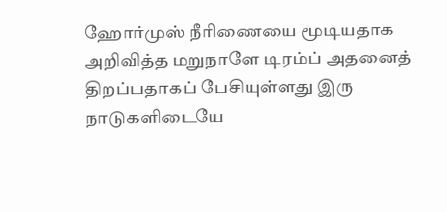ஹோர்முஸ் நீரிணையை மூடியதாக அறிவித்த மறுநாளே டிரம்ப் அதனைத் திறப்பதாகப் பேசியுள்ளது இரு நாடுகளிடையே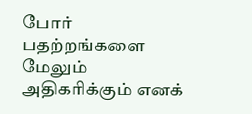போர் பதற்றங்களை மேலும் அதிகரிக்கும் எனக்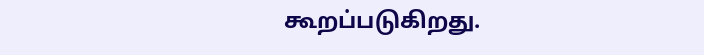கூறப்படுகிறது.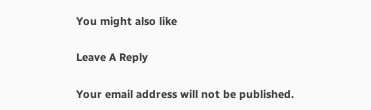You might also like

Leave A Reply

Your email address will not be published.